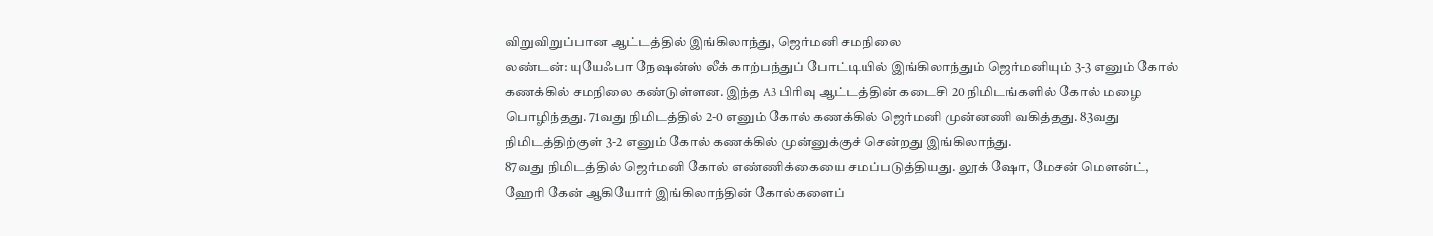விறுவிறுப்பான ஆட்டத்தில் இங்கிலாந்து, ஜெர்மனி சமநிலை
லண்டன்: யுயேஃபா நேஷன்ஸ் லீக் காற்பந்துப் போட்டியில் இங்கிலாந்தும் ஜெர்மனியும் 3-3 எனும் கோல் கணக்கில் சமநிலை கண்டுள்ளன. இந்த A3 பிரிவு ஆட்டத்தின் கடைசி 20 நிமிடங்களில் கோல் மழை பொழிந்தது. 71வது நிமிடத்தில் 2-0 எனும் கோல் கணக்கில் ஜெர்மனி முன்னணி வகித்தது. 83வது நிமிடத்திற்குள் 3-2 எனும் கோல் கணக்கில் முன்னுக்குச் சென்றது இங்கிலாந்து.
87வது நிமிடத்தில் ஜெர்மனி கோல் எண்ணிக்கையை சமப்படுத்தியது. லூக் ஷோ, மேசன் மெளன்ட், ஹேரி கேன் ஆகியோர் இங்கிலாந்தின் கோல்களைப்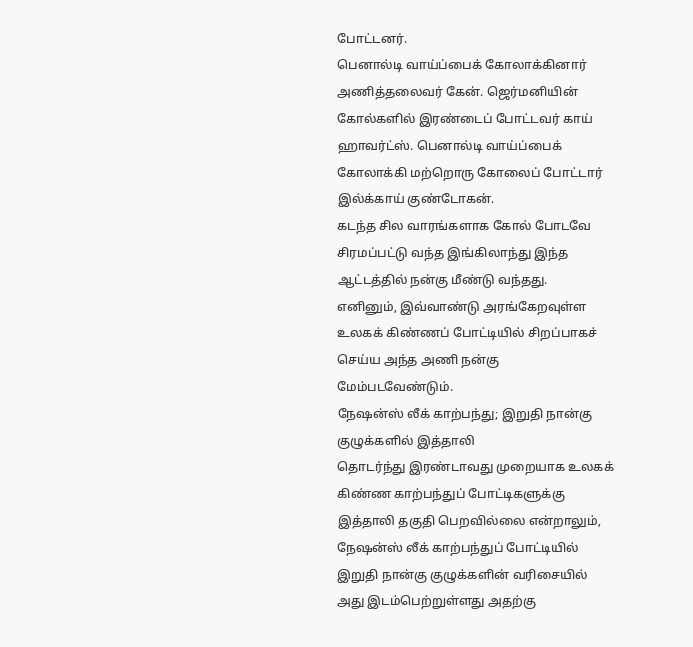போட்டனர்.
பெனால்டி வாய்ப்பைக் கோலாக்கினார் அணித்தலைவர் கேன். ஜெர்மனியின் கோல்களில் இரண்டைப் போட்டவர் காய் ஹாவர்ட்ஸ். பெனால்டி வாய்ப்பைக் கோலாக்கி மற்றொரு கோலைப் போட்டார் இல்க்காய் குண்டோகன்.
கடந்த சில வாரங்களாக கோல் போடவே சிரமப்பட்டு வந்த இங்கிலாந்து இந்த ஆட்டத்தில் நன்கு மீண்டு வந்தது.
எனினும், இவ்வாண்டு அரங்கேறவுள்ள உலகக் கிண்ணப் போட்டியில் சிறப்பாகச் செய்ய அந்த அணி நன்கு மேம்படவேண்டும்.
நேஷன்ஸ் லீக் காற்பந்து; இறுதி நான்கு குழுக்களில் இத்தாலி
தொடர்ந்து இரண்டாவது முறையாக உலகக் கிண்ண காற்பந்துப் போட்டிகளுக்கு இத்தாலி தகுதி பெறவில்லை என்றாலும், நேஷன்ஸ் லீக் காற்பந்துப் போட்டியில் இறுதி நான்கு குழுக்களின் வரிசையில் அது இடம்பெற்றுள்ளது அதற்கு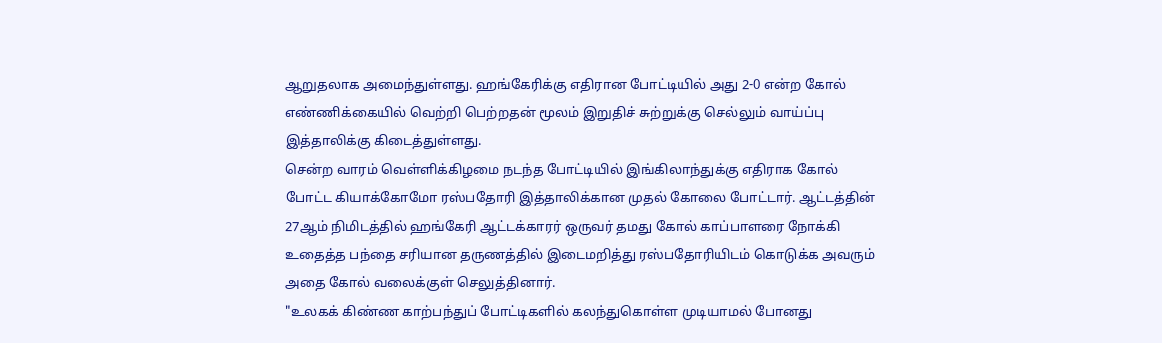ஆறுதலாக அமைந்துள்ளது. ஹங்கேரிக்கு எதிரான போட்டியில் அது 2-0 என்ற கோல் எண்ணிக்கையில் வெற்றி பெற்றதன் மூலம் இறுதிச் சுற்றுக்கு செல்லும் வாய்ப்பு இத்தாலிக்கு கிடைத்துள்ளது.
சென்ற வாரம் வெள்ளிக்கிழமை நடந்த போட்டியில் இங்கிலாந்துக்கு எதிராக கோல் போட்ட கியாக்கோமோ ரஸ்பதோரி இத்தாலிக்கான முதல் கோலை போட்டார். ஆட்டத்தின் 27ஆம் நிமிடத்தில் ஹங்கேரி ஆட்டக்காரர் ஒருவர் தமது கோல் காப்பாளரை நோக்கி உதைத்த பந்தை சரியான தருணத்தில் இடைமறித்து ரஸ்பதோரியிடம் கொடுக்க அவரும் அதை கோல் வலைக்குள் செலுத்தினார்.
"உலகக் கிண்ண காற்பந்துப் போட்டிகளில் கலந்துகொள்ள முடியாமல் போனது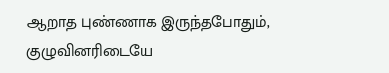ஆறாத புண்ணாக இருந்தபோதும், குழுவினரிடையே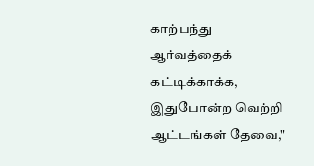காற்பந்து ஆர்வத்தைக் கட்டிக்காக்க, இதுபோன்ற வெற்றி ஆட்டங்கள் தேவை,"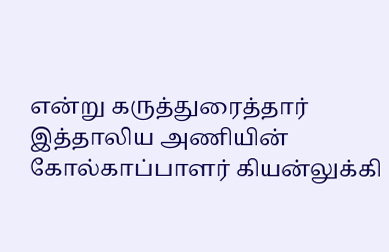என்று கருத்துரைத்தார் இத்தாலிய அணியின் கோல்காப்பாளர் கியன்லுக்கி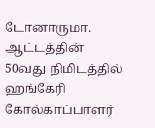டோனாருமா.
ஆட்டத்தின் 50வது நிமிடத்தில் ஹங்கேரி கோல்காப்பாளர்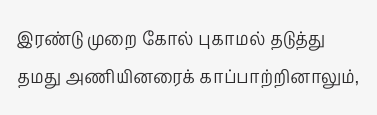இரண்டு முறை கோல் புகாமல் தடுத்து தமது அணியினரைக் காப்பாற்றினாலும்,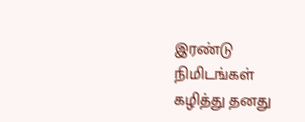இரண்டு நிமிடங்கள் கழித்து தனது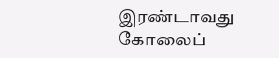இரண்டாவது கோலைப்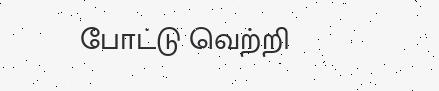போட்டு வெற்றி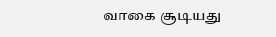வாகை சூடியது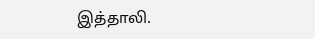இத்தாலி.